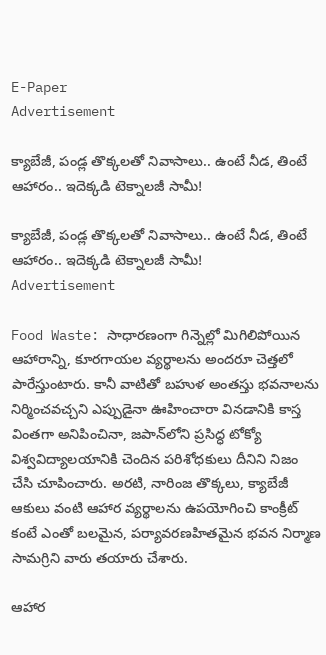E-Paper
Advertisement

క్యాబేజీ, పండ్ల తొక్కలతో నివాసాలు.. ఉంటే నీడ, తింటే ఆహారం.. ఇదెక్కడి టెక్నాలజీ సామీ!

క్యాబేజీ, పండ్ల తొక్కలతో నివాసాలు.. ఉంటే నీడ, తింటే ఆహారం.. ఇదెక్కడి టెక్నాలజీ సామీ!
Advertisement

Food Waste: సాధారణంగా గిన్నెల్లో మిగిలిపోయిన ఆహారాన్ని, కూరగాయల వ్యర్థాలను అందరూ చెత్తలో పారేస్తుంటారు. కానీ వాటితో బహుళ అంతస్తు భవనాలను నిర్మించవచ్చని ఎప్పుడైనా ఊహించారా వినడానికి కాస్త వింతగా అనిపించినా, జపాన్‌లోని ప్రసిద్ధ టోక్యో విశ్వవిద్యాలయానికి చెందిన పరిశోధకులు దీనిని నిజం చేసి చూపించారు. అరటి, నారింజ తొక్కలు, క్యాబేజీ ఆకులు వంటి ఆహార వ్యర్థాలను ఉపయోగించి కాంక్రీట్ కంటే ఎంతో బలమైన, పర్యావరణహితమైన భవన నిర్మాణ సామగ్రిని వారు తయారు చేశారు.

ఆహార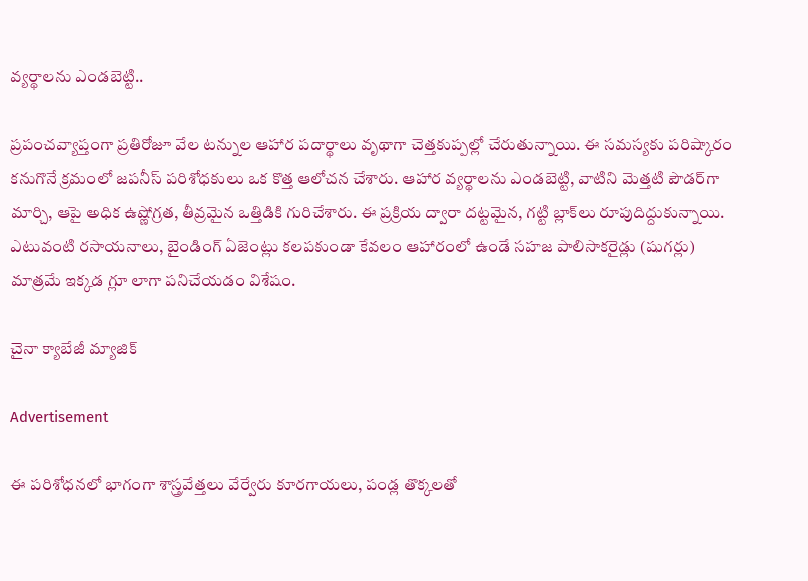వ్యర్థాలను ఎండబెట్టి..

ప్రపంచవ్యాప్తంగా ప్రతిరోజూ వేల టన్నుల ఆహార పదార్థాలు వృథాగా చెత్తకుప్పల్లో చేరుతున్నాయి. ఈ సమస్యకు పరిష్కారం కనుగొనే క్రమంలో జపనీస్ పరిశోధకులు ఒక కొత్త ఆలోచన చేశారు. ఆహార వ్యర్థాలను ఎండబెట్టి, వాటిని మెత్తటి పౌడర్‌గా మార్చి, ఆపై అధిక ఉష్ణోగ్రత, తీవ్రమైన ఒత్తిడికి గురిచేశారు. ఈ ప్రక్రియ ద్వారా దట్టమైన, గట్టి బ్లాక్‌లు రూపుదిద్దుకున్నాయి. ఎటువంటి రసాయనాలు, బైండింగ్ ఏజెంట్లు కలపకుండా కేవలం ఆహారంలో ఉండే సహజ పాలిసాకరైడ్లు (షుగర్లు) మాత్రమే ఇక్కడ గ్లూ లాగా పనిచేయడం విశేషం.

చైనా క్యాబేజీ మ్యాజిక్

Advertisement

ఈ పరిశోధనలో భాగంగా శాస్త్రవేత్తలు వేర్వేరు కూరగాయలు, పండ్ల తొక్కలతో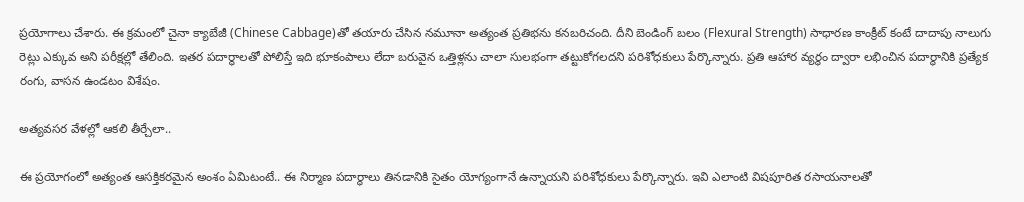ప్రయోగాలు చేశారు. ఈ క్రమంలో చైనా క్యాబేజీ (Chinese Cabbage)తో తయారు చేసిన నమూనా అత్యంత ప్రతిభను కనబరిచంది. దీని బెండింగ్ బలం (Flexural Strength) సాధారణ కాంక్రీట్ కంటే దాదాపు నాలుగు రెట్లు ఎక్కువ అని పరీక్షల్లో తేలింది. ఇతర పదార్థాలతో పోలిస్తే ఇది భూకంపాలు లేదా బరువైన ఒత్తిళ్లను చాలా సులభంగా తట్టుకోగలదని పరిశోధకులు పేర్కొన్నారు. ప్రతి ఆహార వ్యర్థం ద్వారా లభించిన పదార్థానికి ప్రత్యేక రంగు, వాసన ఉండటం విశేషం.

అత్యవసర వేళల్లో ఆకలి తీర్చేలా..

ఈ ప్రయోగంలో అత్యంత ఆసక్తికరమైన అంశం ఏమిటంటే.. ఈ నిర్మాణ పదార్థాలు తినడానికి సైతం యోగ్యంగానే ఉన్నాయని పరిశోధకులు పేర్కొన్నారు. ఇవి ఎలాంటి విషపూరిత రసాయనాలతో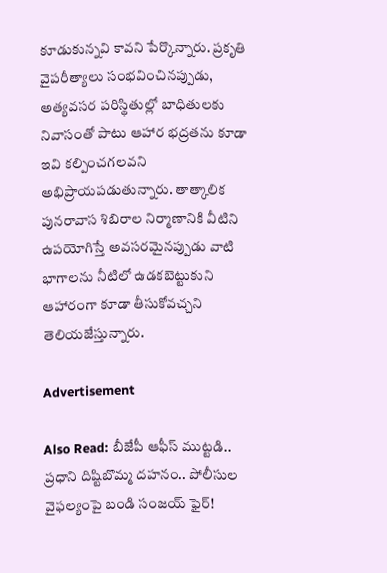కూడుకున్నవి కావని పేర్కొన్నారు. ప్రకృతి వైపరీత్యాలు సంభవించినప్పుడు, అత్యవసర పరిస్థితుల్లో బాధితులకు నివాసంతో పాటు ఆహార భద్రతను కూడా ఇవి కల్పించగలవని అభిప్రాయపడుతున్నారు. తాత్కాలిక పునరావాస శిబిరాల నిర్మాణానికి వీటిని ఉపయోగిస్తే అవసరమైనప్పుడు వాటి భాగాలను నీటిలో ఉడకబెట్టుకుని ఆహారంగా కూడా తీసుకోవచ్చని తెలియజేస్తున్నారు.

Advertisement

Also Read: బీజేపీ ఆఫీస్‌ ముట్టడి.. ప్రధాని దిష్టిబొమ్మ దహనం.. పోలీసుల వైఫల్యంపై బండి సంజయ్ ఫైర్!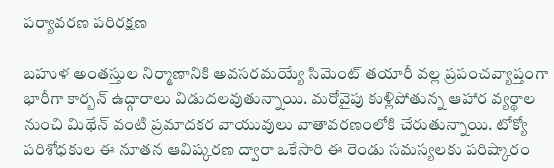పర్యావరణ పరిరక్షణ

బహుళ అంతస్తుల నిర్మాణానికి అవసరమయ్యే సిమెంట్ తయారీ వల్ల ప్రపంచవ్యాప్తంగా భారీగా కార్బన్ ఉద్గారాలు విడుదలవుతున్నాయి. మరోవైపు కుళ్లిపోతున్న ఆహార వ్యర్థాల నుంచి మిథేన్ వంటి ప్రమాదకర వాయువులు వాతావరణంలోకి చేరుతున్నాయి. టోక్యో పరిశోధకుల ఈ నూతన ఆవిష్కరణ ద్వారా ఒకేసారి ఈ రెండు సమస్యలకు పరిష్కారం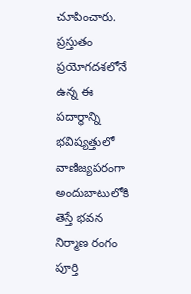చూపించారు. ప్రస్తుతం ప్రయోగదశలోనే ఉన్న ఈ పదార్థాన్ని భవిష్యత్తులో వాణిజ్యపరంగా అందుబాటులోకి తెస్తే భవన నిర్మాణ రంగం పూర్తి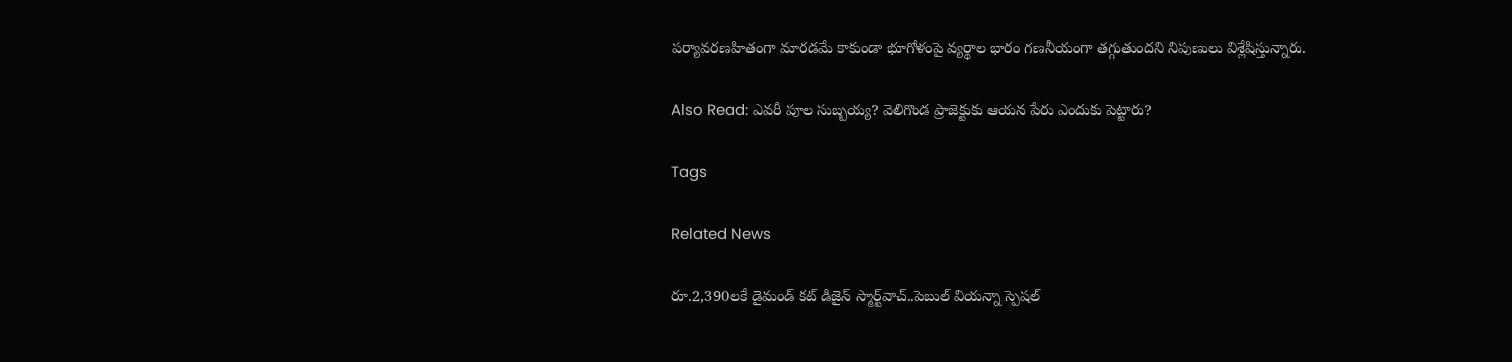పర్యావరణహితంగా మారడమే కాకుండా భూగోళంపై వ్యర్థాల భారం గణనీయంగా తగ్గుతుందని నిపుణులు విశ్లేషిస్తున్నారు.

Also Read: ఎవరీ పూల సుబ్బయ్య? వెలిగొండ ప్రాజెక్టుకు ఆయన పేరు ఎందుకు పెట్టారు?

Tags

Related News

రూ.2,390లకే డైమండ్ కట్ డిజైన్ స్మార్ట్‌వాచ్..పెబుల్ వియన్నా స్పెషల్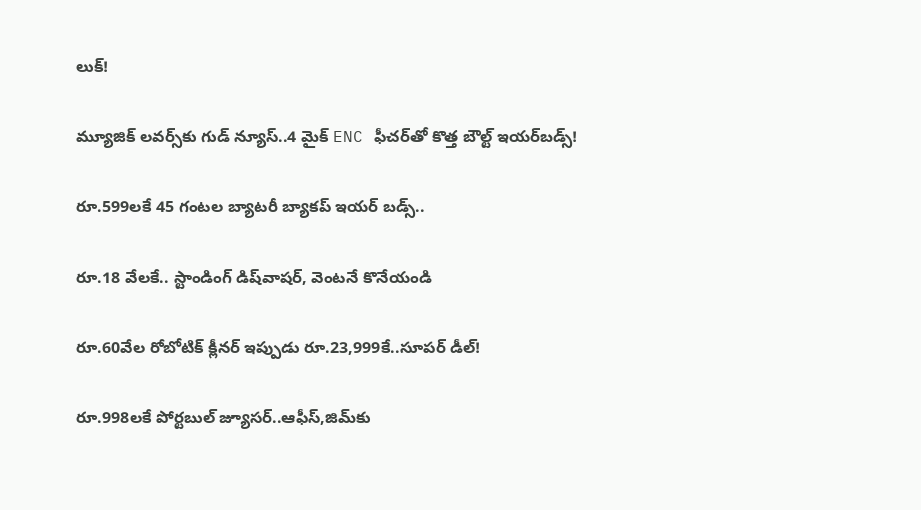లుక్!

మ్యూజిక్ లవర్స్‌కు గుడ్ న్యూస్..4 మైక్ ENC ఫీచర్‌తో కొత్త బౌల్ట్ ఇయర్‌బడ్స్!

రూ.599లకే 45 గంటల బ్యాటరీ బ్యాకప్ ఇయర్ బడ్స్..

రూ.18 వేలకే.. స్టాండింగ్ డిష్‌వాషర్, వెంటనే కొనేయండి

రూ.60వేల రోబోటిక్ క్లీనర్ ఇప్పుడు రూ.23,999కే..సూపర్ డీల్!

రూ.998లకే పోర్టబుల్ జ్యూసర్..ఆఫీస్‌,జిమ్‌కు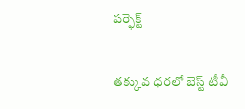పర్ఫెక్ట్

తక్కువ ధరలో బెస్ట్ టీవీ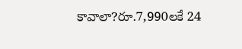కావాలా?రూ.7,990లకే 24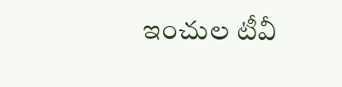ఇంచుల టీవీ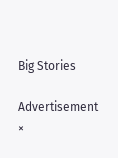Big Stories

Advertisement
×